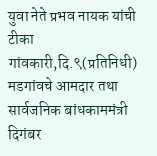युवा नेते प्रभव नायक यांची टीका
गांवकारी,दि.९(प्रतिनिधी)
मडगांवचे आमदार तथा सार्वजनिक बांधकाममंत्री दिगंबर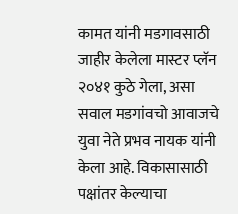कामत यांनी मडगावसाठी जाहीर केलेला मास्टर प्लॅन २०४१ कुठे गेला, असा सवाल मडगांवचो आवाजचे युवा नेते प्रभव नायक यांनी केला आहे. विकासासाठी पक्षांतर केल्याचा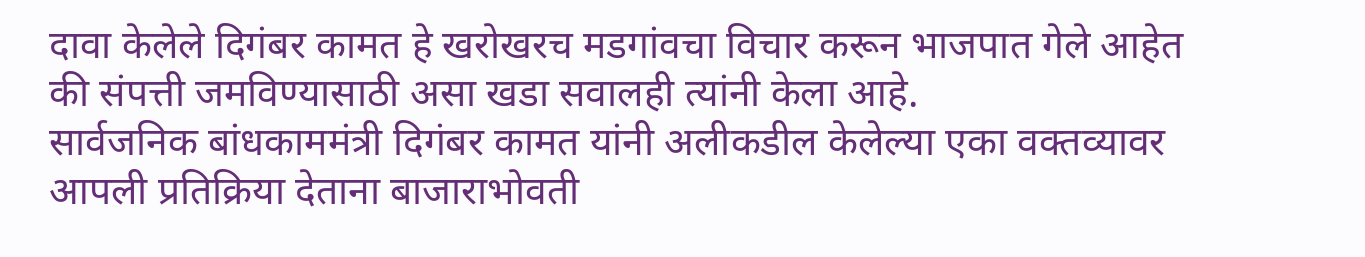दावा केलेले दिगंबर कामत हे खरोखरच मडगांवचा विचार करून भाजपात गेले आहेत की संपत्ती जमविण्यासाठी असा खडा सवालही त्यांनी केला आहे.
सार्वजनिक बांधकाममंत्री दिगंबर कामत यांनी अलीकडील केलेल्या एका वक्तव्यावर आपली प्रतिक्रिया देताना बाजाराभोवती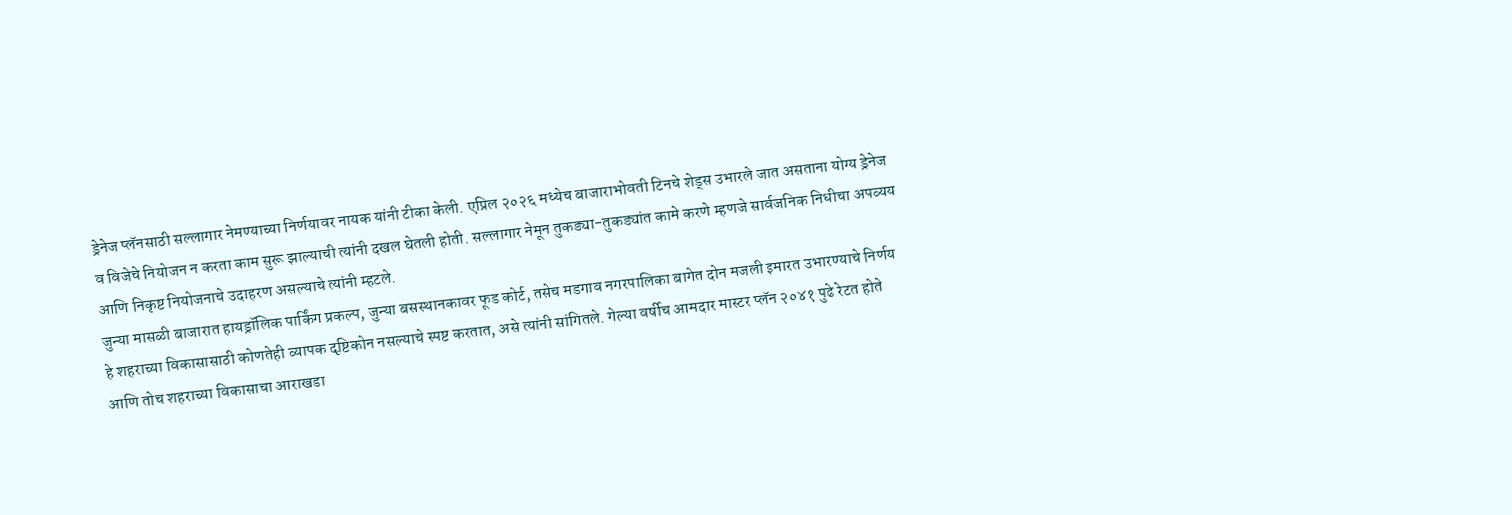ड्रेनेज प्लॅनसाठी सल्लागार नेमण्याच्या निर्णयावर नायक यांनी टीका केली. एप्रिल २०२६ मध्येच बाजाराभोवती टिनचे शेड्स उभारले जात असताना योग्य ड्रेनेज व विजेचे नियोजन न करता काम सुरू झाल्याची त्यांनी दखल घेतली होती. सल्लागार नेमून तुकड्या-तुकड्यांत कामे करणे म्हणजे सार्वजनिक निधीचा अपव्यय आणि निकृष्ट नियोजनाचे उदाहरण असल्याचे त्यांनी म्हटले.
जुन्या मासळी बाजारात हायड्रॉलिक पार्किंग प्रकल्प, जुन्या बसस्थानकावर फूड कोर्ट, तसेच मडगाव नगरपालिका बागेत दोन मजली इमारत उभारण्याचे निर्णय हे शहराच्या विकासासाठी कोणतेही व्यापक दृष्टिकोन नसल्याचे स्पष्ट करतात, असे त्यांनी सांगितले. गेल्या वर्षीच आमदार मास्टर प्लॅन २०४१ पुढे रेटत होते आणि तोच शहराच्या विकासाचा आराखडा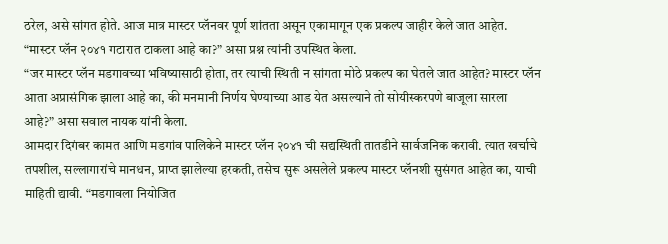ठरेल, असे सांगत होते. आज मात्र मास्टर प्लॅनवर पूर्ण शांतता असून एकामागून एक प्रकल्प जाहीर केले जात आहेत. “मास्टर प्लॅन २०४१ गटारात टाकला आहे का?” असा प्रश्न त्यांनी उपस्थित केला.
“जर मास्टर प्लॅन मडगावच्या भविष्यासाठी होता, तर त्याची स्थिती न सांगता मोठे प्रकल्प का घेतले जात आहेत? मास्टर प्लॅन आता अप्रासंगिक झाला आहे का, की मनमानी निर्णय घेण्याच्या आड येत असल्याने तो सोयीस्करपणे बाजूला सारला आहे?” असा सवाल नायक यांनी केला.
आमदार दिगंबर कामत आणि मडगांव पालिकेने मास्टर प्लॅन २०४१ ची सद्यस्थिती तातडीने सार्वजनिक करावी. त्यात खर्चाचे तपशील, सल्लागारांचे मानधन, प्राप्त झालेल्या हरकती, तसेच सुरू असलेले प्रकल्प मास्टर प्लॅनशी सुसंगत आहेत का, याची माहिती द्यावी. “मडगावला नियोजित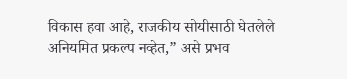विकास हवा आहे, राजकीय सोयीसाठी घेतलेले अनियमित प्रकल्प नव्हेत,” असे प्रभव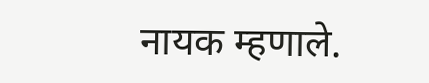नायक म्हणाले.